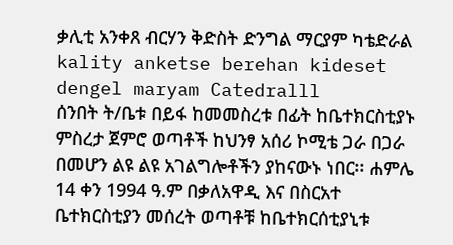ቃሊቲ አንቀጸ ብርሃን ቅድስት ድንግል ማርያም ካቴድራል
kality anketse berehan kideset dengel maryam Catedralll
ሰንበት ት/ቤቱ በይፋ ከመመስረቱ በፊት ከቤተክርስቲያኑ ምስረታ ጀምሮ ወጣቶች ከህንፃ አሰሪ ኮሚቴ ጋራ በጋራ በመሆን ልዩ ልዩ አገልግሎቶችን ያከናውኑ ነበር፡፡ ሐምሌ 14 ቀን 1994 ዓ.ም በቃለአዋዲ እና በስርአተ ቤተክርስቲያን መሰረት ወጣቶቹ ከቤተክርሰቲያኒቱ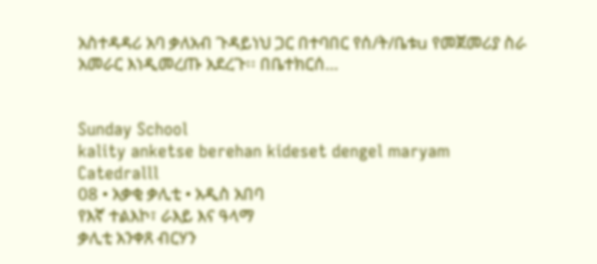አስተዳዳሪ አባ ቃለአብ ጉዳይነህ ጋር በተባበር የሰ/ት/ቤቱu የመጀመሪያ ስራ አመራር እነዲመረጡ አደረጉ፡፡ በቤተክርሰ…


Sunday School
kality anketse berehan kideset dengel maryam Catedralll
08 • አቃቂ ቃሊቲ • አዲስ አበባ
የእኛ ተልእኮ፣ ራእይ እና ዓላማ
ቃሊቲ አንቀጸ ብርሃን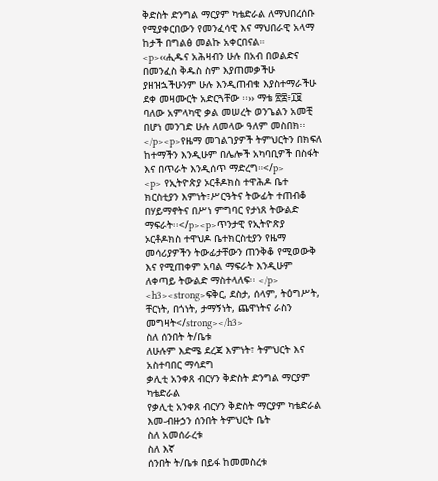ቅድስት ድንግል ማርያም ካቴድራል ለማህበረሰቡ የሚያቀርበውን የመንፈሳዊ እና ማህበራዊ አላማ ከታች በግልፅ መልኩ አቀርበናል።
<p>‹‹ሒዱና አሕዛብን ሁሉ በአብ በወልድና በመንፈስ ቅዱስ ስም እያጠመቃችሁ ያዘዝኋችሁንም ሁሉ እንዲጠብቁ እያስተማራችሁ ደቀ መዛሙርት አድርጓቸው ፡፡›› ማቴ ፳፰፥፲፱ ባለው አምላካዊ ቃል መሠረት ወንጌልን አመቺ በሆነ መንገድ ሁሉ ለመላው ዓለም መስበክ፡፡</p><p>የዜማ መገልገያዎች ትምህርትን በክፍለ ከተማችን እንዲሁም በሌሎች አካባቢዎች በስፋት እና በጥራት እንዲሰጥ ማድረግ።</p>
<p> የኢትዮጵያ ኦርቶዶክስ ተዋሕዶ ቤተ ክርስቲያን እምነት፣ሥርዓትና ትውፊት ተጠብቆ በሃይማኖትና በሥነ ምግባር የታነጸ ትውልድ ማፍራት፡፡</p><p>ጥንታዊ የኢትዮጽያ ኦርቶዶክስ ተዋህዶ ቤተክርስቲያን የዜማ መሳሪያዎችን ትውፊታቸውን ጠንቅቆ የሚወውቅ እና የሚጠቀም አባል ማፍራት እንዲሁም ለቀጣይ ትውልድ ማስተላለፍ፡፡ </p>
<h3><strong>ፍቅር, ደስታ, ሰላም, ትዕግሥት, ቸርነት, በጎነት, ታማኝነት, ጨዋነትና ራስን መግዛት</strong></h3>
ስለ ሰንበት ት/ቤቱ
ለሁሉም እድሜ ደረጃ እምነት፣ ትምህርት እና አስተባበር ማሳደግ
ቃሊቲ አንቀጸ ብርሃን ቅድስት ድንግል ማርያም ካቴድራል
የቃሊቲ አንቀጸ ብርሃን ቅድስት ማርያም ካቴድራል እመ-ብዙኃን ሰንበት ትምህርት ቤት
ስለ አመሰራረቱ
ስለ እኛ
ሰንበት ት/ቤቱ በይፋ ከመመስረቱ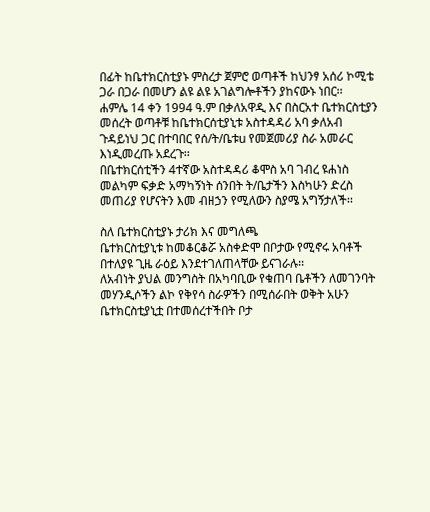በፊት ከቤተክርስቲያኑ ምስረታ ጀምሮ ወጣቶች ከህንፃ አሰሪ ኮሚቴ ጋራ በጋራ በመሆን ልዩ ልዩ አገልግሎቶችን ያከናውኑ ነበር፡፡
ሐምሌ 14 ቀን 1994 ዓ.ም በቃለአዋዲ እና በስርአተ ቤተክርስቲያን መሰረት ወጣቶቹ ከቤተክርሰቲያኒቱ አስተዳዳሪ አባ ቃለአብ ጉዳይነህ ጋር በተባበር የሰ/ት/ቤቱu የመጀመሪያ ስራ አመራር እነዲመረጡ አደረጉ፡፡
በቤተክርሰቲችን 4ተኛው አስተዳዳሪ ቆሞስ አባ ገብረ ዩሐነስ መልካም ፍቃድ አማካኝነት ሰንበት ት/ቤታችን እስካሁን ድረስ መጠሪያ የሆናትን እመ ብዘኃን የሚለውን ስያሜ አግኝታለች፡፡

ስለ ቤተክርስቲያኑ ታሪክ እና መግለጫ
ቤተክርስቲያኒቱ ከመቆርቆሯ አስቀድሞ በቦታው የሚኖሩ አባቶች በተለያዩ ጊዜ ራዕይ እንደተገለጠላቸው ይናገራሉ፡፡
ለአብነት ያህል መንግስት በአካባቢው የቁጠባ ቤቶችን ለመገንባት መሃንዲሶችን ልኮ የቅየሳ ስራዎችን በሚሰራበት ወቅት አሁን ቤተክርስቲያኒቷ በተመሰረተችበት ቦታ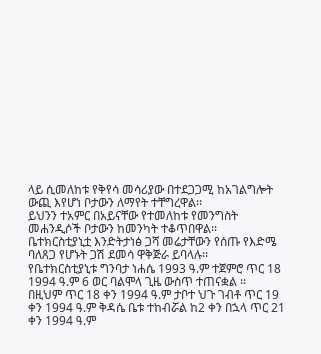ላይ ሲመለከቱ የቅየሳ መሳሪያው በተደጋጋሚ ከአገልግሎት ውጪ እየሆነ ቦታውን ለማየት ተቸግረዋል፡፡
ይህንን ተአምር በአይናቸው የተመለከቱ የመንግስት መሐንዲሶች ቦታውን ከመንካት ተቆጥበዋል፡፡
ቤተክርስቲያኒቷ እንድትታነፅ ጋሻ መሬታቸውን የሰጡ የእድሜ ባለጸጋ የሆኑት ጋሽ ደመሳ ዋቅጅራ ይባላሉ፡፡
የቤተክርስቲያኒቱ ግንባታ ነሐሴ 1993 ዓ.ም ተጀምሮ ጥር 18 1994 ዓ.ም 6 ወር ባልሞላ ጊዜ ውስጥ ተጠናቋል ፡፡
በዚህም ጥር 18 ቀን 1994 ዓ.ም ታቦተ ህጉ ገብቶ ጥር 19 ቀን 1994 ዓ.ም ቅዳሴ ቤቱ ተከብሯል ከ2 ቀን በኋላ ጥር 21 ቀን 1994 ዓ.ም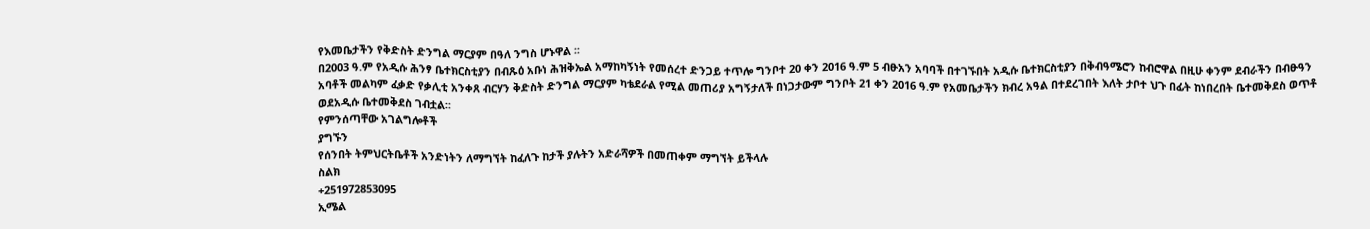የእመቤታችን የቅድስት ድንግል ማርያም በዓለ ንግስ ሆኑዋል ፡፡
በ2003 ዓ.ም የአዲሱ ሕንፃ ቤተክርስቲያን በብጹዕ አቡነ ሕዝቅኤል አማከካኝነት የመሰረተ ድንጋይ ተጥሎ ግንቦተ 20 ቀን 2016 ዓ.ም 5 ብፁአን አባባች በተገኙበት አዲሱ ቤተክርስቲያን በቅብዓሜሮን ከብሮዋል በዚሁ ቀንም ደብራችን በብፁዓን አባቶች መልካም ፈቃድ የቃሊቲ አንቀጸ ብርሃን ቅድስት ድንግል ማርያም ካቴደራል የሚል መጠሪያ አግኝታለች በነጋታውም ግንቦት 21 ቀን 2016 ዓ.ም የአመቤታችን ክብረ አዓል በተደረገበት እለት ታቦተ ህጉ በፊት ከነበረበት ቤተመቅደስ ወጥቶ ወደአዲሱ ቤተመቅደስ ገብቷል፡፡
የምንሰጣቸው አገልግሎቶች
ያግኙን
የሰንበት ትምህርትቤቶች አንድነትን ለማግኘት ከፈለጉ ከታች ያሉትን አድራሻዎች በመጠቀም ማግኘት ይችላሉ
ስልክ
+251972853095
ኢሜል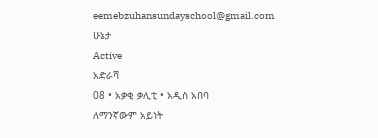eemebzuhansundayschool@gmail.com
ሁኔታ
Active
አድራሻ
08 • አቃቂ ቃሊቲ • አዲስ አበባ
ለማንኛውም አይነት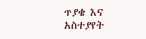ጥያቄ እና አስተያየት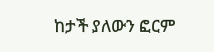ከታች ያለውን ፎርም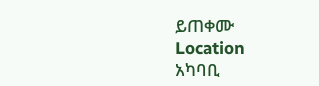ይጠቀሙ
Location
አካባቢ